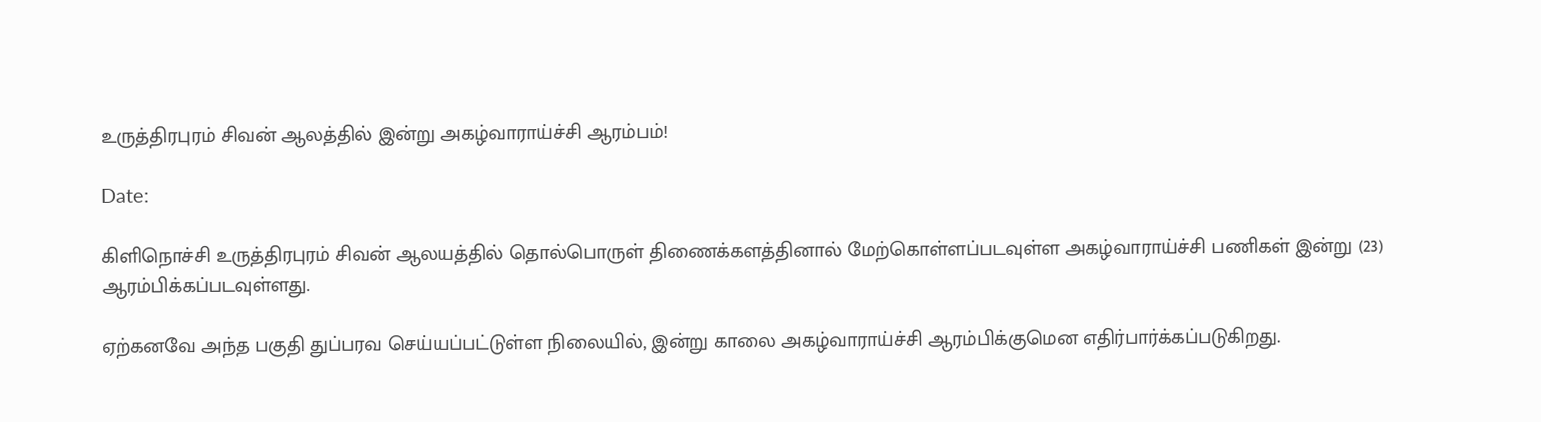உருத்திரபுரம் சிவன் ஆலத்தில் இன்று அகழ்வாராய்ச்சி ஆரம்பம்!

Date:

கிளிநொச்சி உருத்திரபுரம் சிவன் ஆலயத்தில் தொல்பொருள் திணைக்களத்தினால் மேற்கொள்ளப்படவுள்ள அகழ்வாராய்ச்சி பணிகள் இன்று (23) ஆரம்பிக்கப்படவுள்ளது.

ஏற்கனவே அந்த பகுதி துப்பரவ செய்யப்பட்டுள்ள நிலையில், இன்று காலை அகழ்வாராய்ச்சி ஆரம்பிக்குமென எதிர்பார்க்கப்படுகிறது.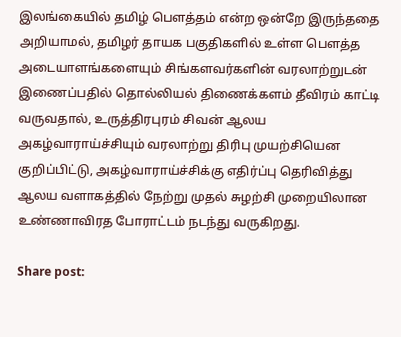இலங்கையில் தமிழ் பௌத்தம் என்ற ஒன்றே இருந்ததை அறியாமல், தமிழர் தாயக பகுதிகளில் உள்ள பௌத்த அடையாளங்களையும் சிங்களவர்களின் வரலாற்றுடன் இணைப்பதில் தொல்லியல் திணைக்களம் தீவிரம் காட்டி வருவதால், உருத்திரபுரம் சிவன் ஆலய அகழ்வாராய்ச்சியும் வரலாற்று திரிபு முயற்சியென குறிப்பிட்டு, அகழ்வாராய்ச்சிக்கு எதிர்ப்பு தெரிவித்து ஆலய வளாகத்தில் நேற்று முதல் சுழற்சி முறையிலான உண்ணாவிரத போராட்டம் நடந்து வருகிறது.

Share post: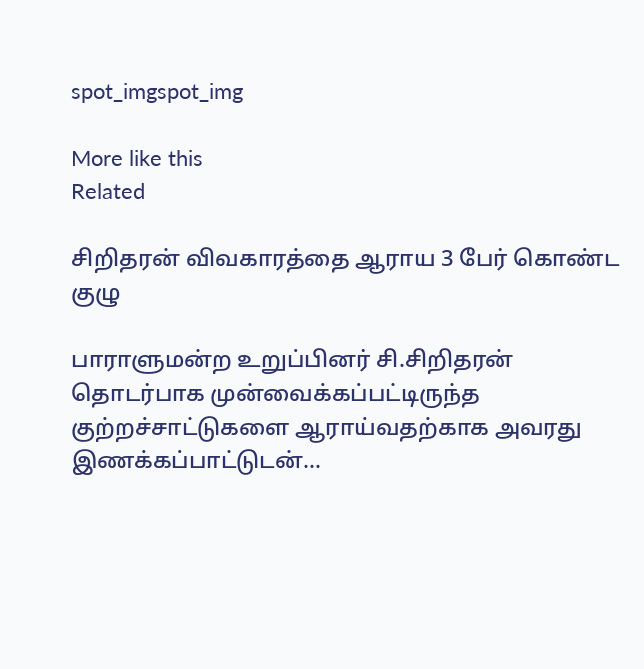spot_imgspot_img

More like this
Related

சிறிதரன் விவகாரத்தை ஆராய 3 பேர் கொண்ட குழு

பாராளுமன்ற உறுப்பினர் சி.சிறிதரன் தொடர்பாக முன்வைக்கப்பட்டிருந்த குற்றச்சாட்டுகளை ஆராய்வதற்காக அவரது இணக்கப்பாட்டுடன்...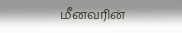மீனவரின்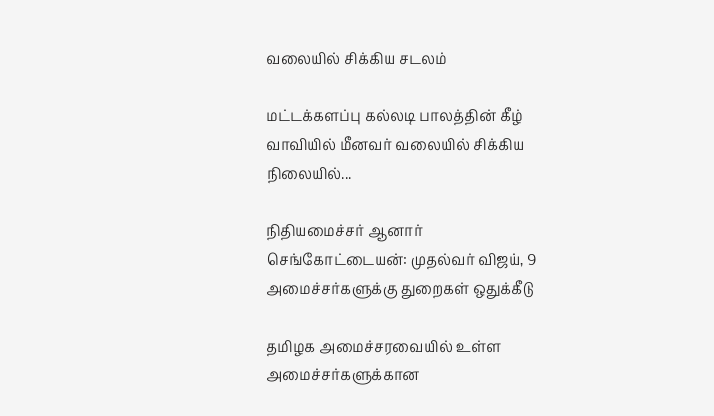வலையில் சிக்கிய சடலம்

மட்டக்களப்பு கல்லடி பாலத்தின் கீழ் வாவியில் மீனவர் வலையில் சிக்கிய நிலையில்...

நிதியமைச்சர் ஆனார் செங்கோட்டையன்: முதல்வர் விஜய், 9 அமைச்சர்களுக்கு துறைகள் ஒதுக்கீடு

தமிழக அமைச்சரவையில் உள்ள அமைச்சர்களுக்கான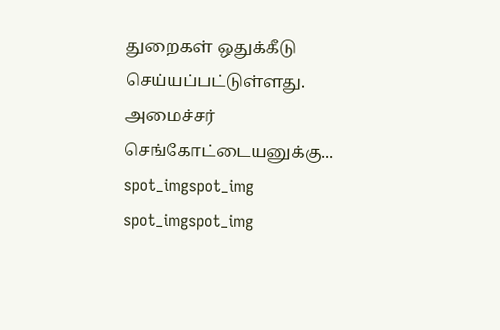துறைகள் ஒதுக்கீடு செய்யப்பட்டுள்ளது. அமைச்சர் செங்கோட்டையனுக்கு...
spot_imgspot_img
spot_imgspot_img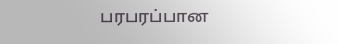பரபரப்பான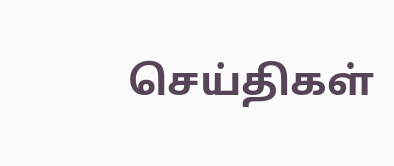செய்திகள்